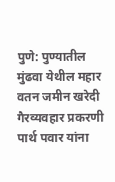पुणे: पुण्यातील मुंढवा येथील महार वतन जमीन खरेदी गैरव्यवहार प्रकरणी पार्थ पवार यांना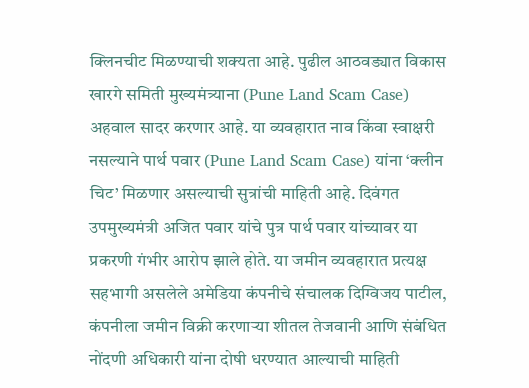क्लिनचीट मिळण्याची शक्यता आहे. पुढील आठवड्यात विकास खारगे समिती मुख्यमंत्र्याना (Pune Land Scam Case) अहवाल सादर करणार आहे. या व्यवहारात नाव किंवा स्वाक्षरी नसल्याने पार्थ पवार (Pune Land Scam Case) यांना ‘क्लीन चिट’ मिळणार असल्याची सुत्रांची माहिती आहे. दिवंगत उपमुख्यमंत्री अजित पवार यांचे पुत्र पार्थ पवार यांच्यावर या प्रकरणी गंभीर आरोप झाले होते. या जमीन व्यवहारात प्रत्यक्ष सहभागी असलेले अमेडिया कंपनीचे संचालक दिग्विजय पाटील, कंपनीला जमीन विक्री करणाऱ्या शीतल तेजवानी आणि संबंधित नोंदणी अधिकारी यांना दोषी धरण्यात आल्याची माहिती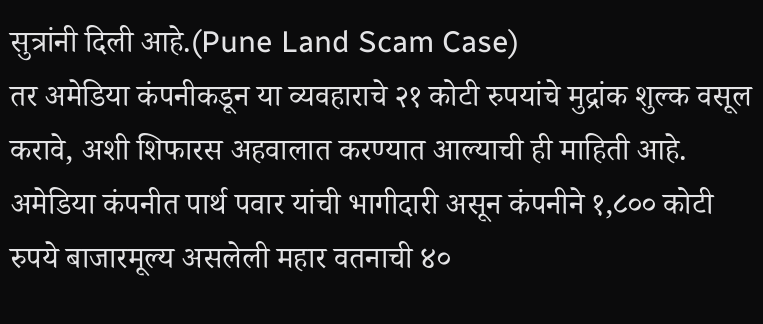सुत्रांनी दिली आहे.(Pune Land Scam Case)
तर अमेडिया कंपनीकडून या व्यवहाराचे २१ कोटी रुपयांचे मुद्रांक शुल्क वसूल करावे, अशी शिफारस अहवालात करण्यात आल्याची ही माहिती आहे. अमेडिया कंपनीत पार्थ पवार यांची भागीदारी असून कंपनीने १,८०० कोटी रुपये बाजारमूल्य असलेली महार वतनाची ४०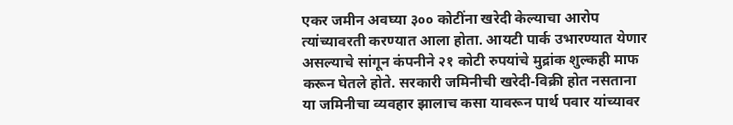एकर जमीन अवघ्या ३०० कोटींना खरेदी केल्याचा आरोप त्यांच्यावरती करण्यात आला होता. आयटी पार्क उभारण्यात येणार असल्याचे सांगून कंपनीने २१ कोटी रुपयांचे मुद्रांक शुल्कही माफ करून घेतले होते. सरकारी जमिनीची खरेदी-विक्री होत नसताना या जमिनीचा व्यवहार झालाच कसा यावरून पार्थ पवार यांच्यावर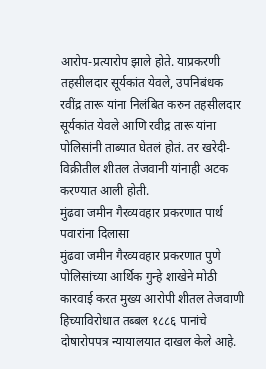आरोप-प्रत्यारोप झाले होते. याप्रकरणी तहसीलदार सूर्यकांत येवले, उपनिबंधक रवींद्र तारू यांना निलंबित करुन तहसीलदार सूर्यकांत येवले आणि रवीद्र तारू यांना पोलिसांनी ताब्यात घेतलं होतं. तर खरेदी-विक्रीतील शीतल तेजवानी यांनाही अटक करण्यात आली होती.
मुंढवा जमीन गैरव्यवहार प्रकरणात पार्थ पवारांना दिलासा
मुंढवा जमीन गैरव्यवहार प्रकरणात पुणे पोलिसांच्या आर्थिक गुन्हे शाखेने मोठी कारवाई करत मुख्य आरोपी शीतल तेजवाणी हिच्याविरोधात तब्बल १८८६ पानांचे दोषारोपपत्र न्यायालयात दाखल केले आहे.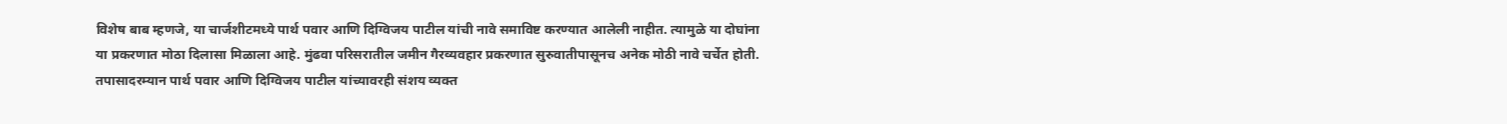विशेष बाब म्हणजे, या चार्जशीटमध्ये पार्थ पवार आणि दिग्विजय पाटील यांची नावे समाविष्ट करण्यात आलेली नाहीत. त्यामुळे या दोघांना या प्रकरणात मोठा दिलासा मिळाला आहे. मुंढवा परिसरातील जमीन गैरव्यवहार प्रकरणात सुरुवातीपासूनच अनेक मोठी नावे चर्चेत होती. तपासादरम्यान पार्थ पवार आणि दिग्विजय पाटील यांच्यावरही संशय व्यक्त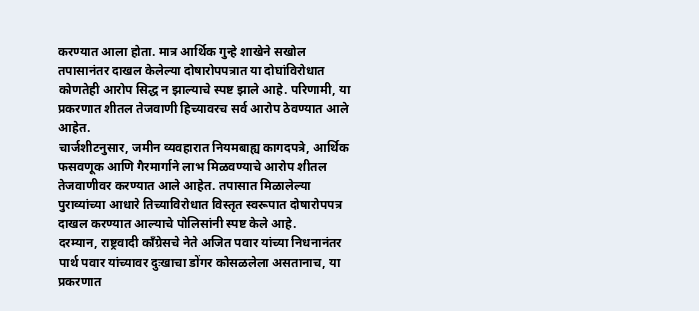करण्यात आला होता. मात्र आर्थिक गुन्हे शाखेने सखोल तपासानंतर दाखल केलेल्या दोषारोपपत्रात या दोघांविरोधात कोणतेही आरोप सिद्ध न झाल्याचे स्पष्ट झाले आहे. परिणामी, या प्रकरणात शीतल तेजवाणी हिच्यावरच सर्व आरोप ठेवण्यात आले आहेत.
चार्जशीटनुसार, जमीन व्यवहारात नियमबाह्य कागदपत्रे, आर्थिक फसवणूक आणि गैरमार्गाने लाभ मिळवण्याचे आरोप शीतल तेजवाणीवर करण्यात आले आहेत. तपासात मिळालेल्या पुराव्यांच्या आधारे तिच्याविरोधात विस्तृत स्वरूपात दोषारोपपत्र दाखल करण्यात आल्याचे पोलिसांनी स्पष्ट केले आहे.
दरम्यान, राष्ट्रवादी काँग्रेसचे नेते अजित पवार यांच्या निधनानंतर पार्थ पवार यांच्यावर दुःखाचा डोंगर कोसळलेला असतानाच, या प्रकरणात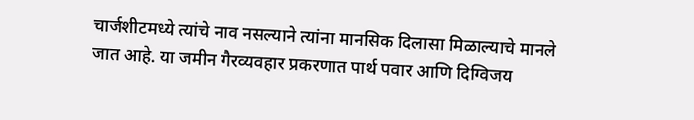चार्जशीटमध्ये त्यांचे नाव नसल्याने त्यांना मानसिक दिलासा मिळाल्याचे मानले जात आहे. या जमीन गैरव्यवहार प्रकरणात पार्थ पवार आणि दिग्विजय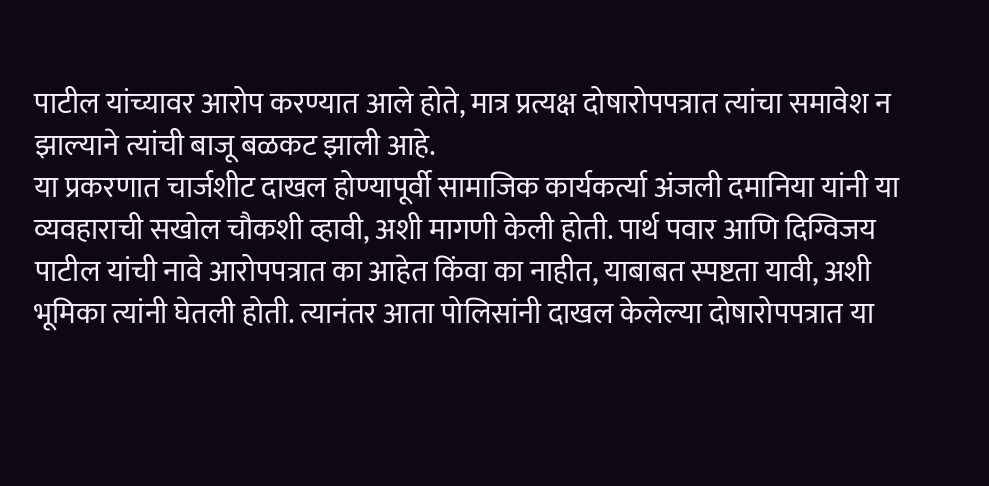पाटील यांच्यावर आरोप करण्यात आले होते, मात्र प्रत्यक्ष दोषारोपपत्रात त्यांचा समावेश न झाल्याने त्यांची बाजू बळकट झाली आहे.
या प्रकरणात चार्जशीट दाखल होण्यापूर्वी सामाजिक कार्यकर्त्या अंजली दमानिया यांनी या व्यवहाराची सखोल चौकशी व्हावी, अशी मागणी केली होती. पार्थ पवार आणि दिग्विजय पाटील यांची नावे आरोपपत्रात का आहेत किंवा का नाहीत, याबाबत स्पष्टता यावी, अशी भूमिका त्यांनी घेतली होती. त्यानंतर आता पोलिसांनी दाखल केलेल्या दोषारोपपत्रात या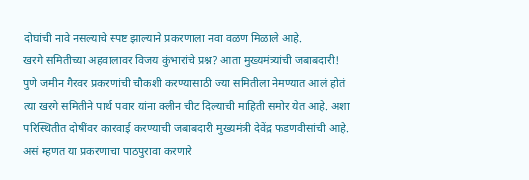दोघांची नावे नसल्याचे स्पष्ट झाल्याने प्रकरणाला नवा वळण मिळाले आहे.
खरगे समितीच्या अहवालावर विजय कुंभारांचे प्रश्न? आता मुख्यमंत्र्यांची जबाबदारी!
पुणे जमीन गैरवर प्रकरणांची चौकशी करण्यासाठी ज्या समितीला नेमण्यात आलं होतं त्या खरगे समितीने पार्थ पवार यांना क्लीन चीट दिल्याची माहिती समोर येत आहे. अशा परिस्थितीत दोषींवर कारवाई करण्याची जबाबदारी मुख्यमंत्री देवेंद्र फडणवीसांची आहे. असं म्हणत या प्रकरणाचा पाठपुरावा करणारे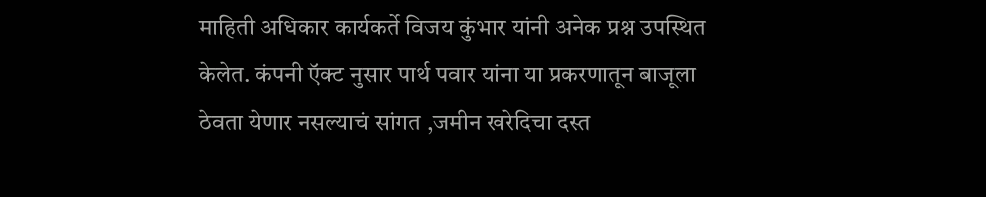माहिती अधिकार कार्यकर्ते विजय कुंभार यांनी अनेक प्रश्न उपस्थित केलेत. कंपनी ऍक्ट नुसार पार्थ पवार यांना या प्रकरणातून बाजूला ठेवता येणार नसल्याचं सांगत ,जमीन खरेदिचा दस्त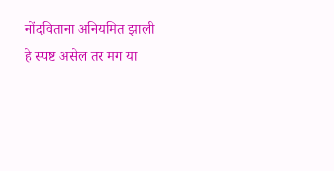नोंदविताना अनियमित झाली हे स्पष्ट असेल तर मग या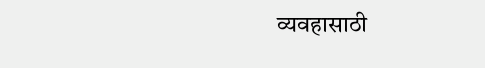व्यवहासाठी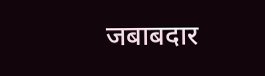जबाबदार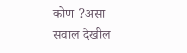कोण ?असा सवाल देखील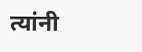त्यांनी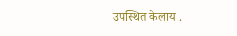उपस्थित केलाय .